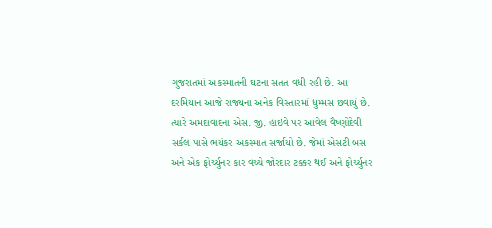ગુજરાતમાં અકસ્માતની ઘટના સતત વધી રહી છે. આ દરમિયાન આજે રાજ્યના અનેક વિસ્તારમાં ધુમ્મસ છવાયું છે. ત્યારે અમદાવાદના એસ. જી. હાઇવે પર આવેલ વૈષ્ણોદેવી સર્કલ પાસે ભયંકર અકસ્માત સર્જાયો છે. જેમાં એસટી બસ અને એક ફોર્ચ્યુનર કાર વચ્ચે જોરદાર ટક્કર થઈ અને ફોર્ચ્યુનર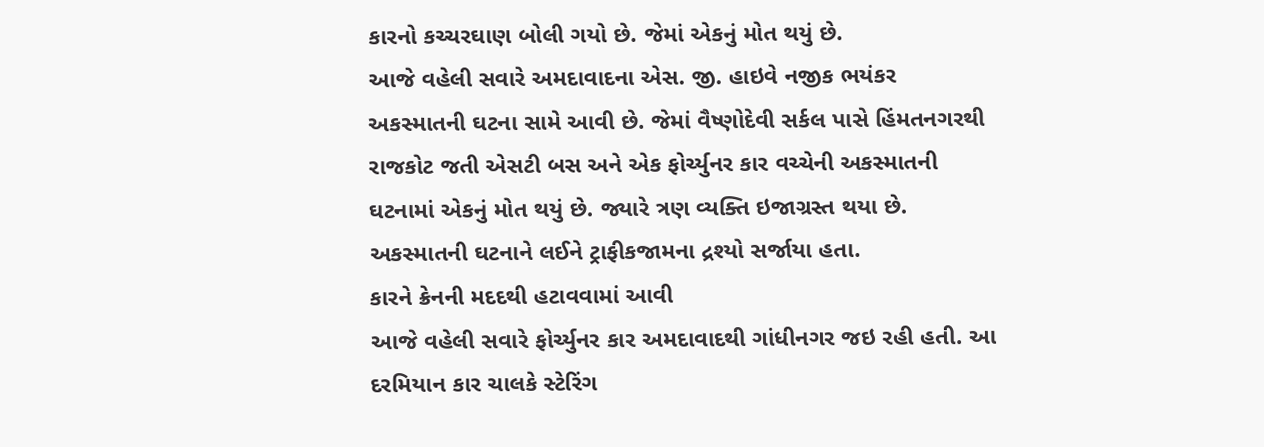કારનો કચ્ચરઘાણ બોલી ગયો છે. જેમાં એકનું મોત થયું છે.
આજે વહેલી સવારે અમદાવાદના એસ. જી. હાઇવે નજીક ભયંકર અકસ્માતની ઘટના સામે આવી છે. જેમાં વૈષ્ણોદેવી સર્કલ પાસે હિંમતનગરથી રાજકોટ જતી એસટી બસ અને એક ફોર્ચ્યુનર કાર વચ્ચેની અકસ્માતની ઘટનામાં એકનું મોત થયું છે. જ્યારે ત્રણ વ્યક્તિ ઇજાગ્રસ્ત થયા છે. અકસ્માતની ઘટનાને લઈને ટ્રાફીકજામના દ્રશ્યો સર્જાયા હતા.
કારને ક્રેનની મદદથી હટાવવામાં આવી
આજે વહેલી સવારે ફોર્ચ્યુનર કાર અમદાવાદથી ગાંધીનગર જઇ રહી હતી. આ દરમિયાન કાર ચાલકે સ્ટેરિંગ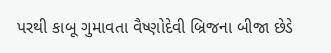પરથી કાબૂ ગુમાવતા વૈષ્ણોદેવી બ્રિજના બીજા છેડે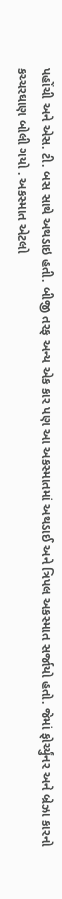પહોંચી અને એસ. ટી. બસ સાથે અથડાઇ હતી. બીજી તરફ અન્ય એક કાર પણ આ અકસ્માતમાં અથડાઈ અને ત્રિપલ અકસ્માત સર્જાયો હતો. જેમાં ફોર્ચ્યુંનર અને બ્રેઝા કારનો કચ્ચરઘાણ બોલી ગયો . અકસ્માત એટલો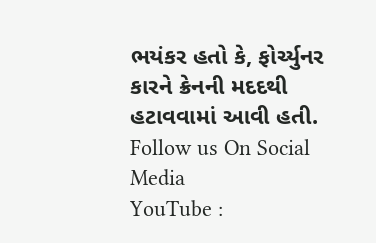ભયંકર હતો કે, ફોર્ચ્યુનર કારને ક્રેનની મદદથી હટાવવામાં આવી હતી.
Follow us On Social Media
YouTube :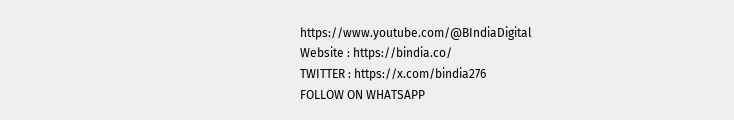https://www.youtube.com/@BIndiaDigital
Website : https://bindia.co/
TWITTER : https://x.com/bindia276
FOLLOW ON WHATSAPP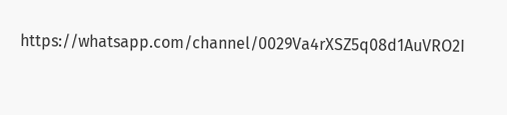https://whatsapp.com/channel/0029Va4rXSZ5q08d1AuVRO2I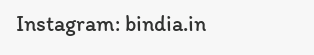Instagram: bindia.in